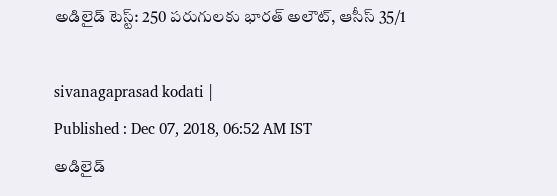అడిలైడ్ టెస్ట్: 250 పరుగులకు భారత్ అలౌట్, ఆసీస్ 35/1

sivanagaprasad kodati |
Published : Dec 07, 2018, 06:52 AM IST
అడిలైడ్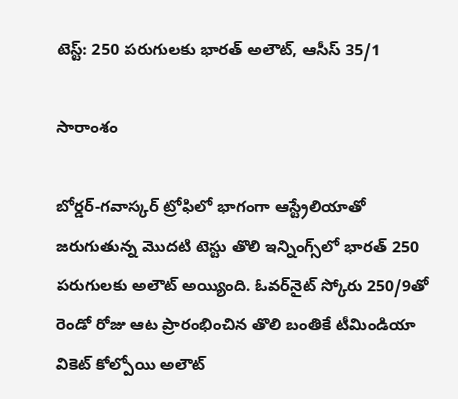టెస్ట్: 250 పరుగులకు భారత్ అలౌట్, ఆసీస్ 35/1

సారాంశం

బోర్డర్-గవాస్కర్ ట్రోఫిలో భాగంగా ఆస్ట్రేలియాతో జరుగుతున్న మొదటి టెస్టు తొలి ఇన్నింగ్స్‌లో భారత్ 250 పరుగులకు అలౌట్ అయ్యింది. ఓవర్‌నైట్ స్కోరు 250/9తో రెండో రోజు ఆట ప్రారంభించిన తొలి బంతికే టీమిండియా వికెట్ కోల్పోయి అలౌట్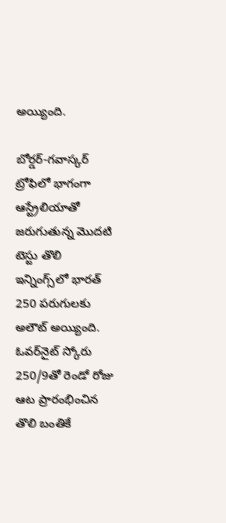అయ్యింది.

బోర్డర్-గవాస్కర్ ట్రోఫిలో భాగంగా ఆస్ట్రేలియాతో జరుగుతున్న మొదటి టెస్టు తొలి ఇన్నింగ్స్‌లో భారత్ 250 పరుగులకు అలౌట్ అయ్యింది. ఓవర్‌నైట్ స్కోరు 250/9తో రెండో రోజు ఆట ప్రారంభించిన తొలి బంతికే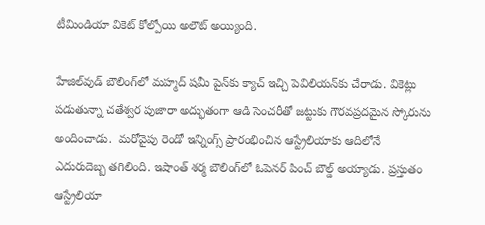టీమిండియా వికెట్ కోల్పోయి అలౌట్ అయ్యింది.

హేజిల్‌వుడ్ బౌలింగ్‌లో మహ్మద్ షమీ పైన్‌కు క్యాచ్ ఇచ్చి పెవిలియన్‌కు చేరాడు. వికెట్లు పడుతున్నా చతేశ్వర పుజారా అద్భుతంగా ఆడి సెంచరీతో జట్టుకు గౌరవప్రదమైన స్కోరును అందించాడు.  మరోవైపు రెండో ఇన్నింగ్స్ ప్రారంభించిన ఆస్ట్రేలియాకు ఆదిలోనే ఎదురుదెబ్బ తగిలింది. ఇషాంత్ శర్మ బౌలింగ్‌లో ఓపెనర్ పించ్ బౌల్డ్ అయ్యాడు. ప్రస్తుతం ఆస్ట్రేలియా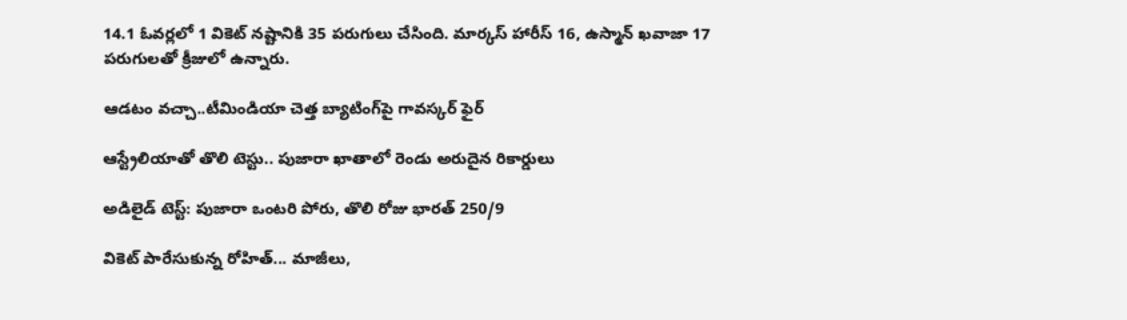14.1 ఓవర్లలో 1 వికెట్ నష్టానికి 35 పరుగులు చేసింది. మార్కస్ హారీస్ 16, ఉస్మాన్ ఖవాజా 17 పరుగులతో క్రీజులో ఉన్నారు.

ఆడటం వచ్చా..టీమిండియా చెత్త బ్యాటింగ్‌పై గావస్కర్ ఫైర్

ఆస్ట్రేలియాతో తొలి టెస్టు.. పుజారా ఖాతాలో రెండు అరుదైన రికార్డులు

అడిలైడ్ టెస్ట్: పుజారా ఒంటరి పోరు, తొలి రోజు భారత్ 250/9

వికెట్ పారేసుకున్న రోహిత్... మాజీలు,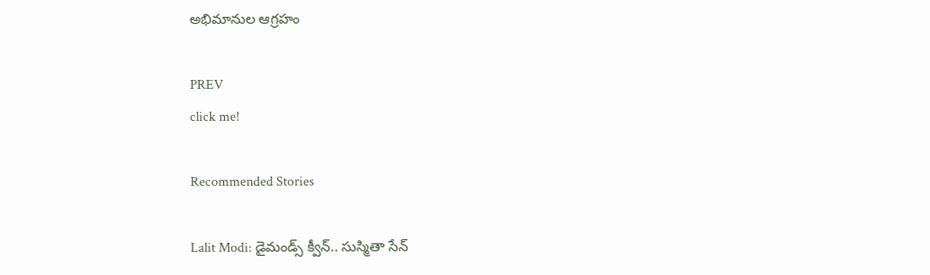అభిమానుల ఆగ్రహం

PREV
click me!

Recommended Stories

Lalit Modi: డైమండ్స్ క్వీన్.. సుస్మితా సేన్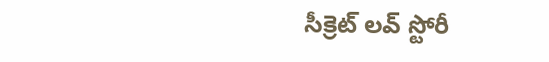సీక్రెట్ లవ్ స్టోరీ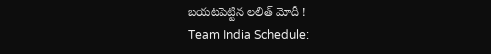బయటపెట్టిన లలిత్ మోదీ !
Team India Schedule: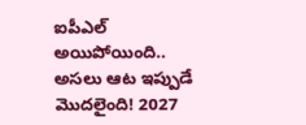ఐపీఎల్ అయిపోయింది.. అసలు ఆట ఇప్పుడే మొదలైంది! 2027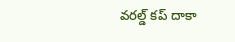వరల్డ్ కప్ దాకా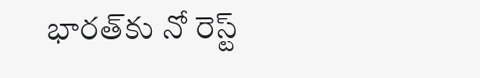భారత్‌కు నో రెస్ట్